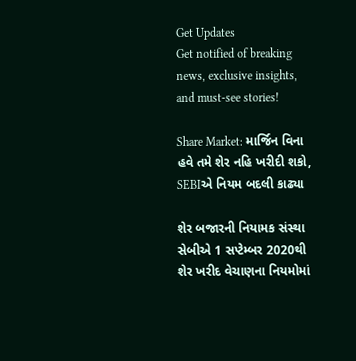Get Updates
Get notified of breaking news, exclusive insights, and must-see stories!

Share Market: માર્જિન વિના હવે તમે શેર નહિ ખરીદી શકો, SEBIએ નિયમ બદલી કાઢ્યા

શેર બજારની નિયામક સંસ્થા સેબીએ 1 સપ્ટેમ્બર 2020થી શેર ખરીદ વેચાણના નિયમોમાં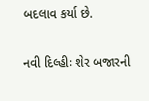બદલાવ કર્યા છે.

નવી દિલ્હીઃ શેર બજારની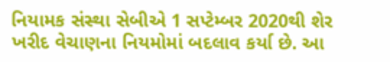નિયામક સંસ્થા સેબીએ 1 સપ્ટેમ્બર 2020થી શેર ખરીદ વેચાણના નિયમોમાં બદલાવ કર્યા છે. આ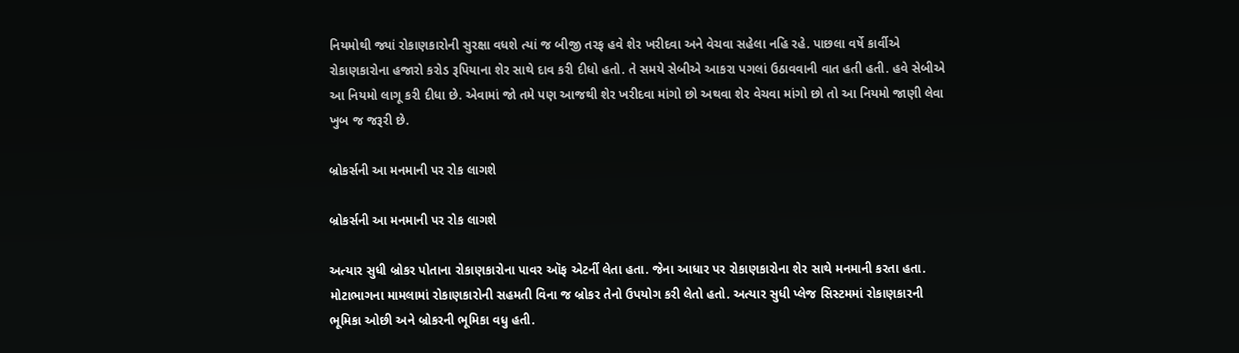નિયમોથી જ્યાં રોકાણકારોની સુરક્ષા વધશે ત્યાં જ બીજી તરફ હવે શેર ખરીદવા અને વેચવા સહેલા નહિ રહે. પાછલા વર્ષે કાર્વીએ રોકાણકારોના હજારો કરોડ રૂપિયાના શેર સાથે દાવ કરી દીધો હતો. તે સમયે સેબીએ આકરા પગલાં ઉઠાવવાની વાત હતી હતી. હવે સેબીએ આ નિયમો લાગૂ કરી દીધા છે. એવામાં જો તમે પણ આજથી શેર ખરીદવા માંગો છો અથવા શેર વેચવા માંગો છો તો આ નિયમો જાણી લેવા ખુબ જ જરૂરી છે.

બ્રોકર્સની આ મનમાની પર રોક લાગશે

બ્રોકર્સની આ મનમાની પર રોક લાગશે

અત્યાર સુધી બ્રોકર પોતાના રોકાણકારોના પાવર ઑફ એટર્ની લેતા હતા. જેના આધાર પર રોકાણકારોના શેર સાથે મનમાની કરતા હતા. મોટાભાગના મામલામાં રોકાણકારોની સહમતી વિના જ બ્રોકર તેનો ઉપયોગ કરી લેતો હતો. અત્યાર સુધી પ્લેજ સિસ્ટમમાં રોકાણકારની ભૂમિકા ઓછી અને બ્રોકરની ભૂમિકા વધુ હતી.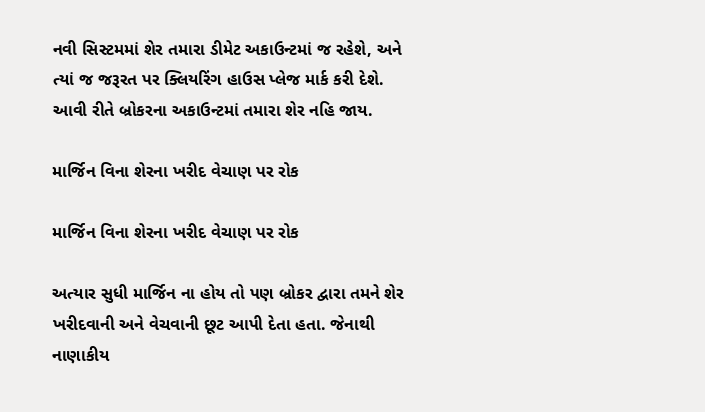નવી સિસ્ટમમાં શેર તમારા ડીમેટ અકાઉન્ટમાં જ રહેશે, અને ત્યાં જ જરૂરત પર ક્લિયરિંગ હાઉસ પ્લેજ માર્ક કરી દેશે. આવી રીતે બ્રોકરના અકાઉન્ટમાં તમારા શેર નહિ જાય.

માર્જિન વિના શેરના ખરીદ વેચાણ પર રોક

માર્જિન વિના શેરના ખરીદ વેચાણ પર રોક

અત્યાર સુધી માર્જિન ના હોય તો પણ બ્રોકર દ્વારા તમને શેર ખરીદવાની અને વેચવાની છૂટ આપી દેતા હતા. જેનાથી નાણાકીય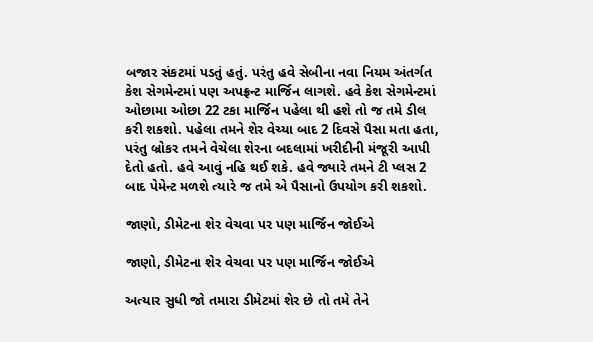બજાર સંકટમાં પડતું હતું. પરંતુ હવે સેબીના નવા નિયમ અંતર્ગત કેશ સેગમેન્ટમાં પણ અપફ્રન્ટ માર્જિન લાગશે. હવે કેશ સેગમેન્ટમાં ઓછામા ઓછા 22 ટકા માર્જિન પહેલા થી હશે તો જ તમે ડીલ કરી શકશો. પહેલા તમને શેર વેચ્યા બાદ 2 દિવસે પૈસા મતા હતા, પરંતુ બ્રોકર તમને વેચેલા શેરના બદલામાં ખરીદીની મંજૂરી આપી દેતો હતો. હવે આવું નહિ થઈ શકે. હવે જ્યારે તમને ટી પ્લસ 2 બાદ પેમેન્ટ મળશે ત્યારે જ તમે એ પૈસાનો ઉપયોગ કરી શકશો.

જાણો, ડીમેટના શેર વેચવા પર પણ માર્જિન જોઈએ

જાણો, ડીમેટના શેર વેચવા પર પણ માર્જિન જોઈએ

અત્યાર સુધી જો તમારા ડીમેટમાં શેર છે તો તમે તેને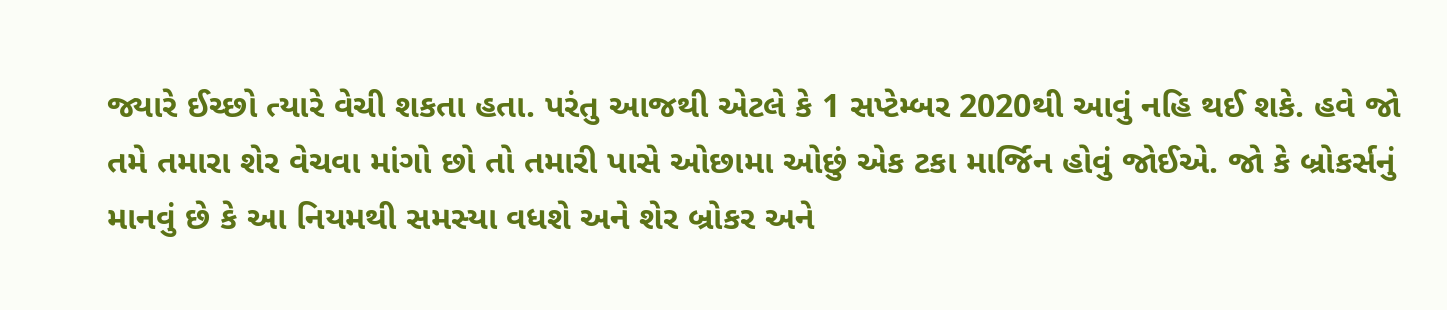જ્યારે ઈચ્છો ત્યારે વેચી શકતા હતા. પરંતુ આજથી એટલે કે 1 સપ્ટેમ્બર 2020થી આવું નહિ થઈ શકે. હવે જો તમે તમારા શેર વેચવા માંગો છો તો તમારી પાસે ઓછામા ઓછું એક ટકા માર્જિન હોવું જોઈએ. જો કે બ્રોકર્સનું માનવું છે કે આ નિયમથી સમસ્યા વધશે અને શેર બ્રોકર અને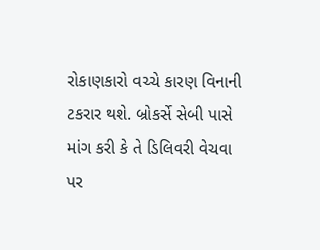રોકાણકારો વચ્ચે કારણ વિનાની ટકરાર થશે. બ્રોકર્સે સેબી પાસે માંગ કરી કે તે ડિલિવરી વેચવા પર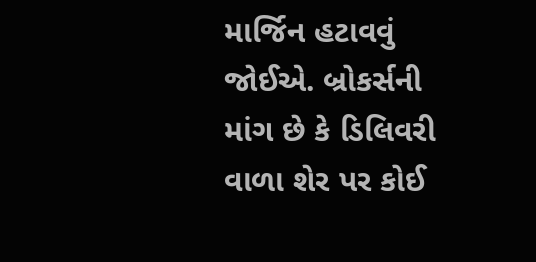માર્જિન હટાવવું જોઈએ. બ્રોકર્સની માંગ છે કે ડિલિવરી વાળા શેર પર કોઈ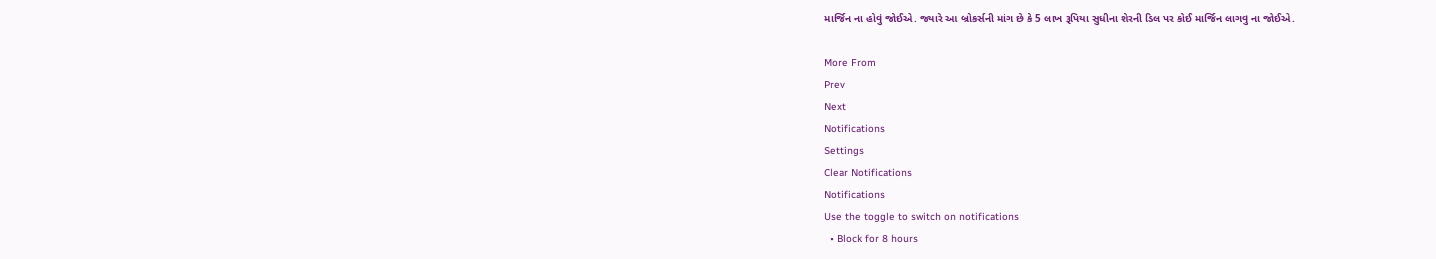માર્જિન ના હોવું જોઈએ. જ્યારે આ બ્રોકર્સની માંગ છે કે 5 લાખ રૂપિયા સુધીના શેરની ડિલ પર કોઈ માર્જિન લાગવુ ના જોઈએ.

More From
Prev
Next
Notifications
Settings
Clear Notifications
Notifications
Use the toggle to switch on notifications
  • Block for 8 hours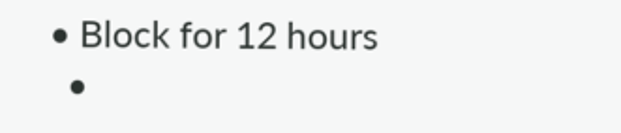• Block for 12 hours
  •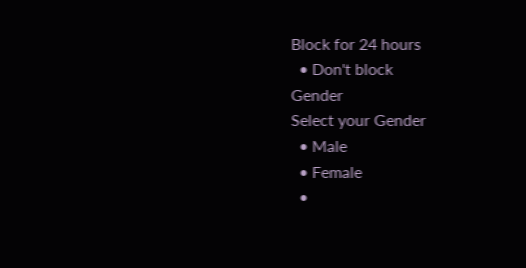Block for 24 hours
  • Don't block
Gender
Select your Gender
  • Male
  • Female
  •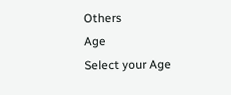Others
Age
Select your Age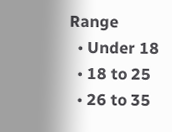Range
  • Under 18
  • 18 to 25
  • 26 to 35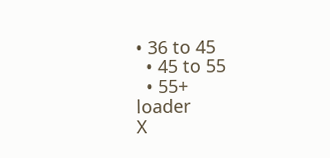• 36 to 45
  • 45 to 55
  • 55+
loader
X